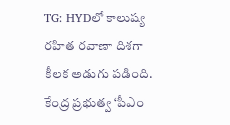TG: HYDలో కాలుష్య రహిత రవాణా దిశగా కీలక అడుగు పడింది. కేంద్ర ప్రభుత్వ ‘పీఎం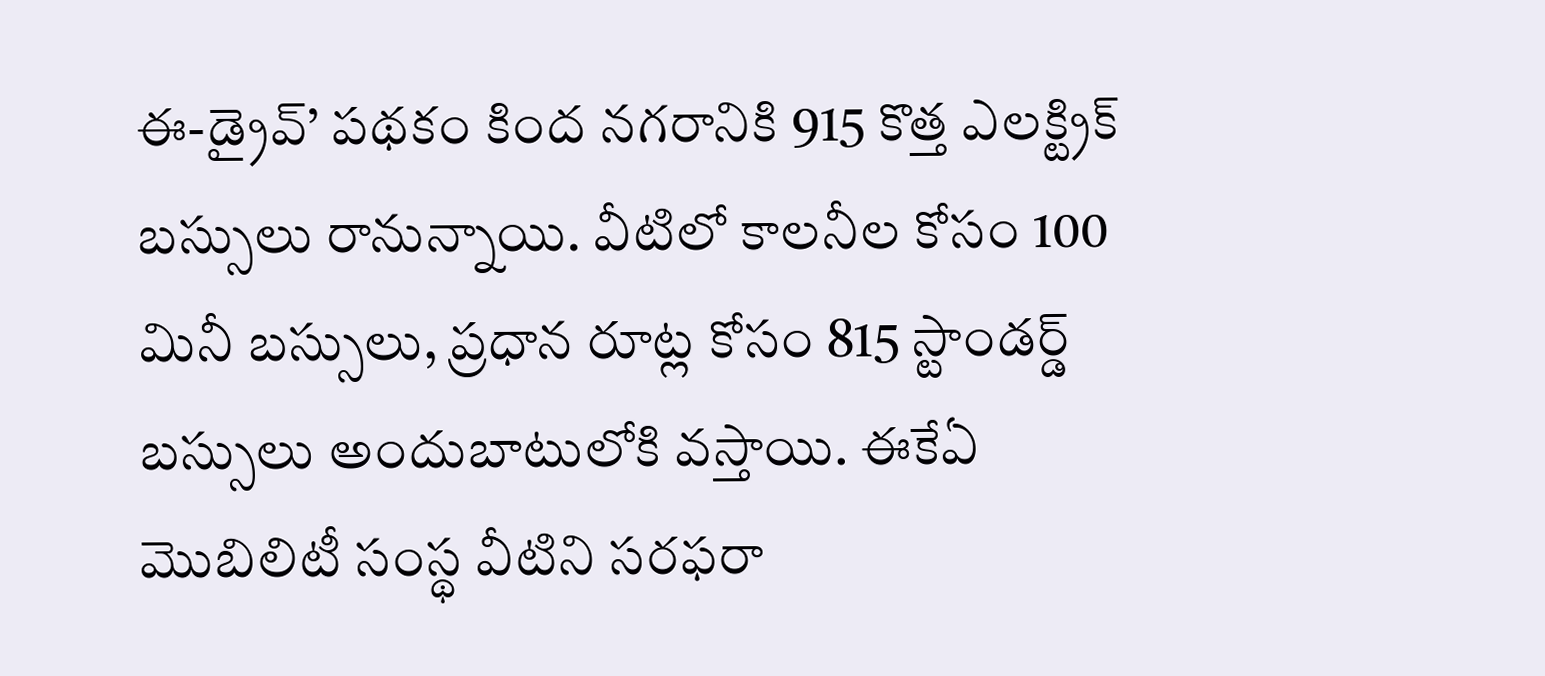ఈ-డ్రైవ్’ పథకం కింద నగరానికి 915 కొత్త ఎలక్ట్రిక్ బస్సులు రానున్నాయి. వీటిలో కాలనీల కోసం 100 మినీ బస్సులు, ప్రధాన రూట్ల కోసం 815 స్టాండర్డ్ బస్సులు అందుబాటులోకి వస్తాయి. ఈకేఏ మొబిలిటీ సంస్థ వీటిని సరఫరా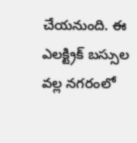చేయనుంది. ఈ ఎలక్ట్రిక్ బస్సుల వల్ల నగరంలో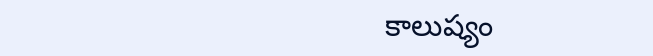కాలుష్యం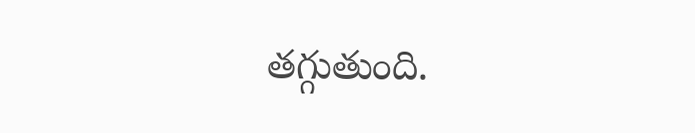తగ్గుతుంది.